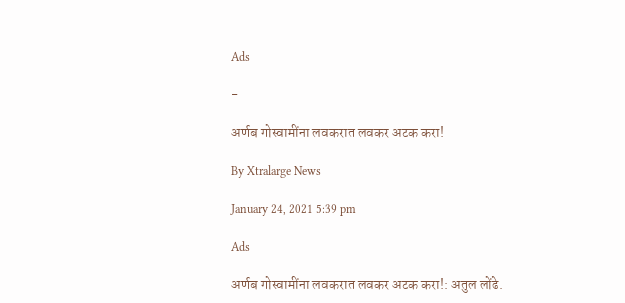Ads

-

अर्णब गोस्वामींना लवकरात लवकर अटक करा!

By Xtralarge News

January 24, 2021 5:39 pm

Ads

अर्णब गोस्वामींना लवकरात लवकर अटक करा!: अतुल लोंढे.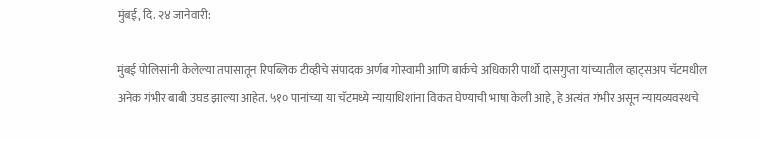मुंबई, दि. २४ जानेवारी:

मुंबई पोलिसांनी केलेल्या तपासातून रिपब्लिक टीव्हीचे संपादक अर्णब गोस्वामी आणि बार्कचे अधिकारी पार्थो दासगुप्ता यांच्यातील व्हाट्सअप चॅटमधील अनेक गंभीर बाबी उघड झाल्या आहेत. ५१० पानांच्या या चॅटमध्ये न्यायाधिशांना विकत घेण्याची भाषा केली आहे, हे अत्यंत गंभीर असून न्यायव्यवस्थचे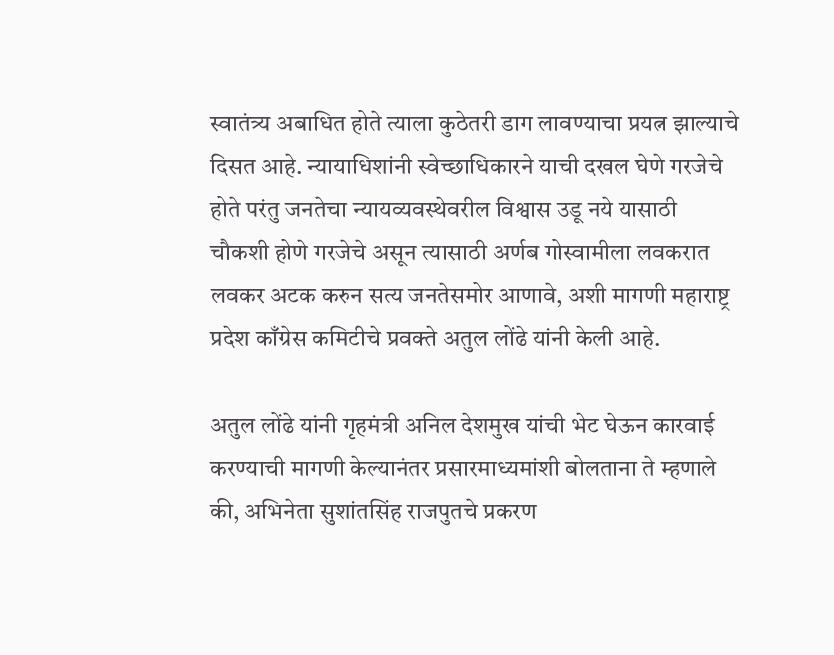स्वातंत्र्य अबाधित होते त्याला कुठेतरी डाग लावण्याचा प्रयत्न झाल्याचे दिसत आहे. न्यायाधिशांनी स्वेच्छाधिकारने याची दखल घेणे गरजेचे होते परंतु जनतेचा न्यायव्यवस्थेवरील विश्वास उडू नये यासाठी चौकशी होणे गरजेचे असून त्यासाठी अर्णब गोस्वामीला लवकरात लवकर अटक करुन सत्य जनतेसमोर आणावे, अशी मागणी महाराष्ट्र प्रदेश काँग्रेस कमिटीचे प्रवक्ते अतुल लोंढे यांनी केली आहे.

अतुल लोंढे यांनी गृहमंत्री अनिल देशमुख यांची भेट घेऊन कारवाई करण्याची मागणी केल्यानंतर प्रसारमाध्यमांशी बोलताना ते म्हणाले की, अभिनेता सुशांतसिंह राजपुतचे प्रकरण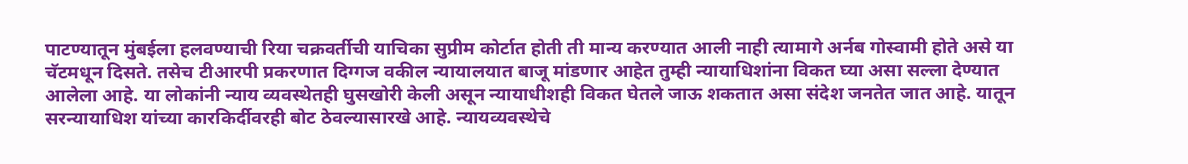पाटण्यातून मुंबईला हलवण्याची रिया चक्रवर्तीची याचिका सुप्रीम कोर्टात होती ती मान्य करण्यात आली नाही त्यामागे अर्नब गोस्वामी होते असे या चॅटमधून दिसते. तसेच टीआरपी प्रकरणात दिग्गज वकील न्यायालयात बाजू मांडणार आहेत तुम्ही न्यायाधिशांना विकत घ्या असा सल्ला देण्यात आलेला आहे. या लोकांनी न्याय व्यवस्थेतही घुसखोरी केली असून न्यायाधीशही विकत घेतले जाऊ शकतात असा संदेश जनतेत जात आहे. यातून सरन्यायाधिश यांच्या कारकिर्दीवरही बोट ठेवल्यासारखे आहे. न्यायव्यवस्थेचे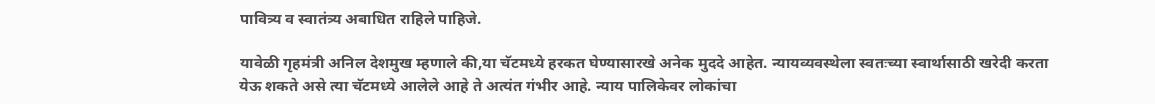पावित्र्य व स्वातंत्र्य अबाधित राहिले पाहिजे.

यावेळी गृहमंत्री अनिल देशमुख म्हणाले की,या चॅटमध्ये हरकत घेण्यासारखे अनेक मुददे आहेत. न्यायव्यवस्थेला स्वतःच्या स्वार्थासाठी खरेदी करता येऊ शकते असे त्या चॅटमध्ये आलेले आहे ते अत्यंत गंभीर आहे. न्याय पालिकेवर लोकांचा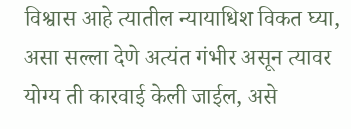विश्वास आहे त्यातील न्यायाधिश विकत घ्या, असा सल्ला देणे अत्यंत गंभीर असून त्यावर योग्य ती कारवाई केली जाईल, असे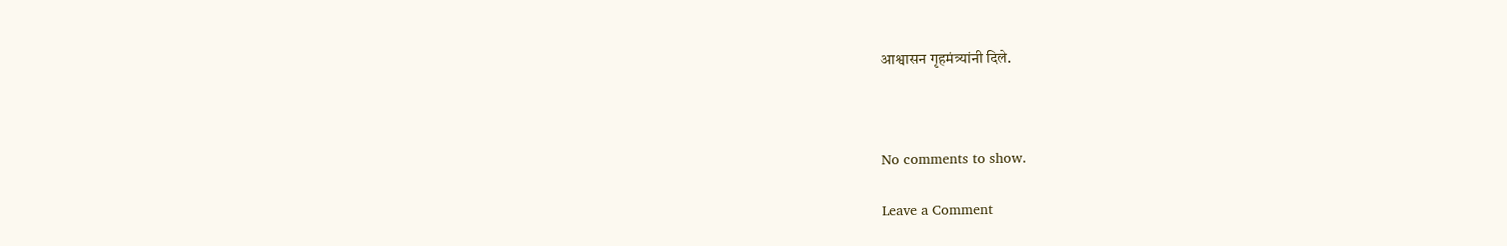आश्वासन गृहमंत्र्यांनी दिले.



No comments to show.

Leave a Comment